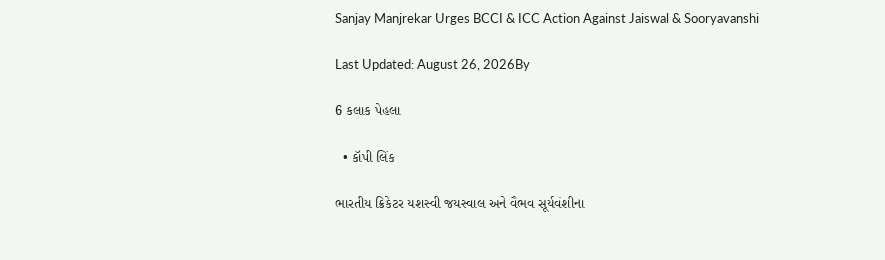Sanjay Manjrekar Urges BCCI & ICC Action Against Jaiswal & Sooryavanshi

Last Updated: August 26, 2026By

6 કલાક પેહલા

  • કૉપી લિંક

ભારતીય ક્રિકેટર યશસ્વી જયસ્વાલ અને વૈભવ સૂર્યવંશીના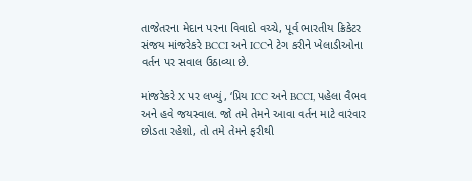તાજેતરના મેદાન પરના વિવાદો વચ્ચે, પૂર્વ ભારતીય ક્રિકેટર સંજય માંજરેકરે BCCI અને ICCને ટેગ કરીને ખેલાડીઓના વર્તન પર સવાલ ઉઠાવ્યા છે.

માંજરેકરે X પર લખ્યું, ‘પ્રિય ICC અને BCCI, પહેલા વૈભવ અને હવે જયસ્વાલ. જો તમે તેમને આવા વર્તન માટે વારંવાર છોડતા રહેશો, તો તમે તેમને ફરીથી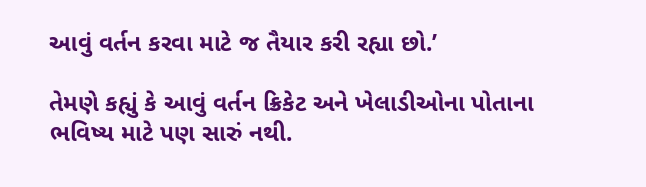આવું વર્તન કરવા માટે જ તૈયાર કરી રહ્યા છો.’

તેમણે કહ્યું કે આવું વર્તન ક્રિકેટ અને ખેલાડીઓના પોતાના ભવિષ્ય માટે પણ સારું નથી.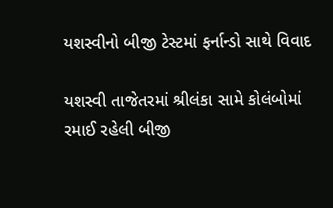યશસ્વીનો બીજી ટેસ્ટમાં ફર્નાન્ડો સાથે વિવાદ

યશસ્વી તાજેતરમાં શ્રીલંકા સામે કોલંબોમાં રમાઈ રહેલી બીજી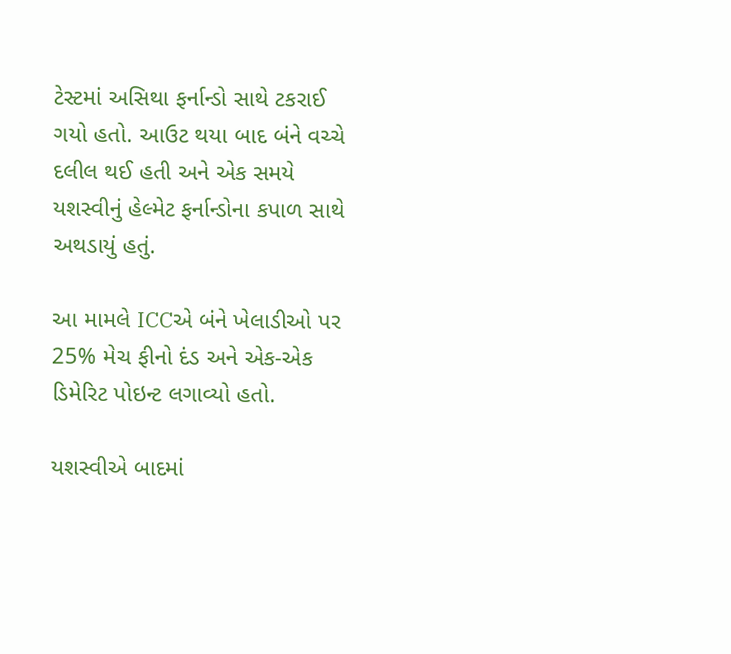ટેસ્ટમાં અસિથા ફર્નાન્ડો સાથે ટકરાઈ ગયો હતો. આઉટ થયા બાદ બંને વચ્ચે દલીલ થઈ હતી અને એક સમયે યશસ્વીનું હેલ્મેટ ફર્નાન્ડોના કપાળ સાથે અથડાયું હતું.

આ મામલે ICCએ બંને ખેલાડીઓ પર 25% મેચ ફીનો દંડ અને એક-એક ડિમેરિટ પોઇન્ટ લગાવ્યો હતો.

યશસ્વીએ બાદમાં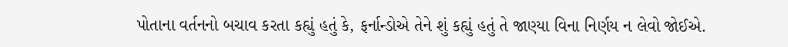પોતાના વર્તનનો બચાવ કરતા કહ્યું હતું કે, ફર્નાન્ડોએ તેને શું કહ્યું હતું તે જાણ્યા વિના નિર્ણય ન લેવો જોઈએ.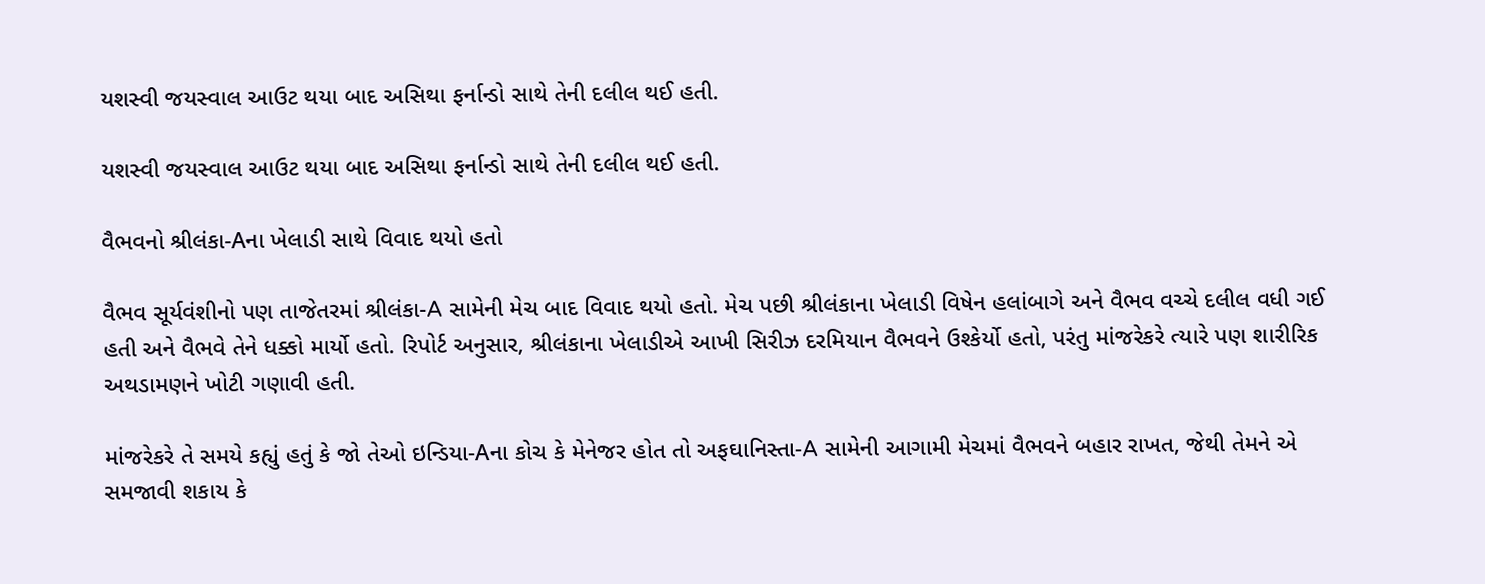યશસ્વી જયસ્વાલ આઉટ થયા બાદ અસિથા ફર્નાન્ડો સાથે તેની દલીલ થઈ હતી.

યશસ્વી જયસ્વાલ આઉટ થયા બાદ અસિથા ફર્નાન્ડો સાથે તેની દલીલ થઈ હતી.

વૈભવનો શ્રીલંકા-Aના ખેલાડી સાથે વિવાદ થયો હતો

વૈભવ સૂર્યવંશીનો પણ તાજેતરમાં શ્રીલંકા-A સામેની મેચ બાદ વિવાદ થયો હતો. મેચ પછી શ્રીલંકાના ખેલાડી વિષેન હલાંબાગે અને વૈભવ વચ્ચે દલીલ વધી ગઈ હતી અને વૈભવે તેને ધક્કો માર્યો હતો. રિપોર્ટ અનુસાર, શ્રીલંકાના ખેલાડીએ આખી સિરીઝ દરમિયાન વૈભવને ઉશ્કેર્યો હતો, પરંતુ માંજરેકરે ત્યારે પણ શારીરિક અથડામણને ખોટી ગણાવી હતી.

માંજરેકરે તે સમયે કહ્યું હતું કે જો તેઓ ઇન્ડિયા-Aના કોચ કે મેનેજર હોત તો અફઘાનિસ્તા-A સામેની આગામી મેચમાં વૈભવને બહાર રાખત, જેથી તેમને એ સમજાવી શકાય કે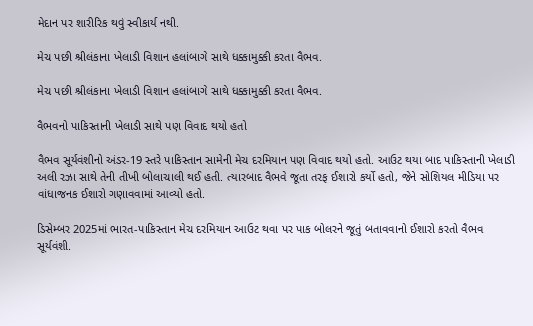મેદાન પર શારીરિક થવું સ્વીકાર્ય નથી.

મેચ પછી શ્રીલંકાના ખેલાડી વિશાન હલાંબાગે સાથે ધક્કામુક્કી કરતા વૈભવ.

મેચ પછી શ્રીલંકાના ખેલાડી વિશાન હલાંબાગે સાથે ધક્કામુક્કી કરતા વૈભવ.

વૈભવનો પાકિસ્તાની ખેલાડી સાથે પણ વિવાદ થયો હતો

વૈભવ સૂર્યવંશીનો અંડર-19 સ્તરે પાકિસ્તાન સામેની મેચ દરમિયાન પણ વિવાદ થયો હતો. આઉટ થયા બાદ પાકિસ્તાની ખેલાડી અલી રઝા સાથે તેની તીખી બોલાચાલી થઈ હતી. ત્યારબાદ વૈભવે જૂતા તરફ ઈશારો કર્યો હતો, જેને સોશિયલ મીડિયા પર વાંધાજનક ઈશારો ગણાવવામાં આવ્યો હતો.

ડિસેમ્બર 2025માં ભારત-પાકિસ્તાન મેચ દરમિયાન આઉટ થવા પર પાક બોલરને જૂતું બતાવવાનો ઈશારો કરતો વૈભવ સૂર્યવંશી.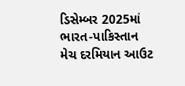ડિસેમ્બર 2025માં ભારત-પાકિસ્તાન મેચ દરમિયાન આઉટ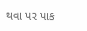થવા પર પાક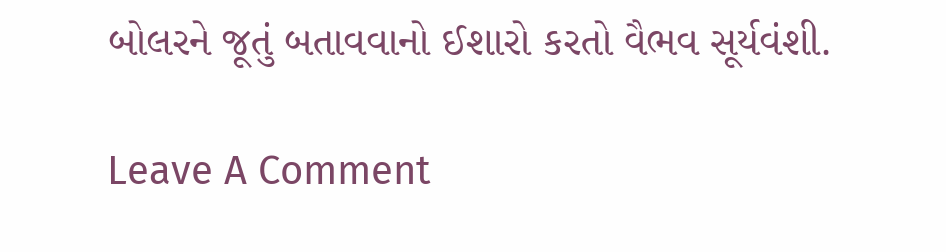બોલરને જૂતું બતાવવાનો ઈશારો કરતો વૈભવ સૂર્યવંશી.

Leave A Comment